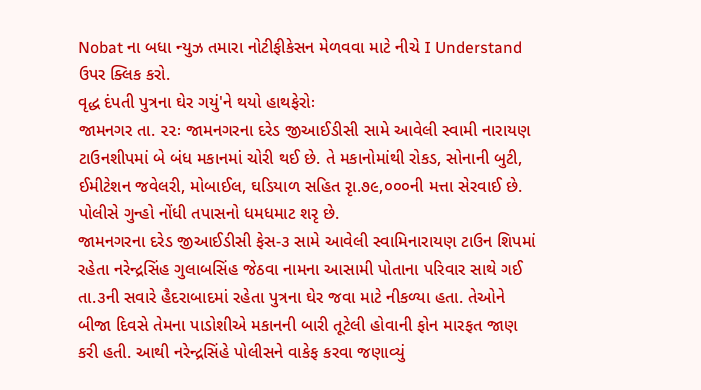Nobat ના બધા ન્યુઝ તમારા નોટીફીકેસન મેળવવા માટે નીચે I Understand ઉપર ક્લિક કરો.
વૃદ્ધ દંપતી પુત્રના ઘેર ગયું'ને થયો હાથફેરોઃ
જામનગર તા. ૨૨ઃ જામનગરના દરેડ જીઆઈડીસી સામે આવેલી સ્વામી નારાયણ ટાઉનશીપમાં બે બંધ મકાનમાં ચોરી થઈ છે. તે મકાનોમાંથી રોકડ, સોનાની બુટી, ઈમીટેશન જવેલરી, મોબાઈલ, ઘડિયાળ સહિત રૃા.૭૯,૦૦૦ની મત્તા સેરવાઈ છે. પોલીસે ગુન્હો નોંધી તપાસનો ધમધમાટ શરૃ છે.
જામનગરના દરેડ જીઆઈડીસી ફેસ-૩ સામે આવેલી સ્વામિનારાયણ ટાઉન શિપમાં રહેતા નરેન્દ્રસિંહ ગુલાબસિંહ જેઠવા નામના આસામી પોતાના પરિવાર સાથે ગઈ તા.૩ની સવારે હૈદરાબાદમાં રહેતા પુત્રના ઘેર જવા માટે નીકળ્યા હતા. તેઓને બીજા દિવસે તેમના પાડોશીએ મકાનની બારી તૂટેલી હોવાની ફોન મારફત જાણ કરી હતી. આથી નરેન્દ્રસિંહે પોલીસને વાકેફ કરવા જણાવ્યું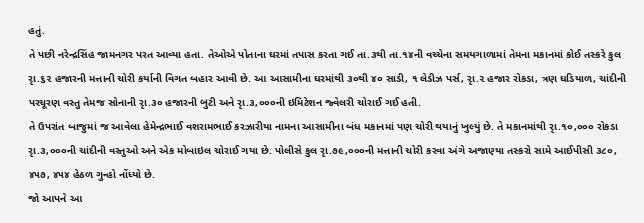હતું.
તે પછી નરેન્દ્રસિંહ જામનગર પરત આવ્યા હતા. તેઓએ પોતાના ઘરમાં તપાસ કરતા ગઈ તા.૩થી તા.૧૪ની વચ્ચેના સમયગાળામાં તેમના મકાનમાં કોઈ તસ્કરે કુલ રૃા.૬૨ હજારની મત્તાની ચોરી કર્યાની વિગત બહાર આવી છે. આ આસામીના ઘરમાંથી ૩૦થી ૪૦ સાડી, ૧ લેડીઝ પર્સ, રૃા.૨ હજાર રોકડા, ત્રણ ઘડિયાળ, ચાંદીની પરચૂરણ વસ્તુ તેમજ સોનાની રૃા.૩૦ હજારની બુટી અને રૃા.૩,૦૦૦ની ઇમિટેશન જ્વેલરી ચોરાઈ ગઈ હતી.
તે ઉપરાંત બાજુમાં જ આવેલા હેમેન્દ્રભાઈ વશરામભાઈ કરઝારીયા નામના આસામીના બંધ મકાનમાં પણ ચોરી થયાનું ખુલ્યું છે. તે મકાનમાંથી રૃા.૧૦,૦૦૦ રોકડા રૃા.૩,૦૦૦ની ચાંદીની વસ્તુઓ અને એક મોબાઇલ ચોરાઈ ગયા છે. પોલીસે કુલ રૃા.૭૯,૦૦૦ની મત્તાની ચોરી કરવા અંગે અજાણ્યા તસ્કરો સામે આઈપીસી ૩૮૦, ૪૫૭, ૪૫૪ હેઠળ ગુન્હો નોંધ્યો છે.
જો આપને આ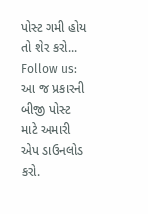પોસ્ટ ગમી હોય તો શેર કરો...
Follow us: આ જ પ્રકારની બીજી પોસ્ટ માટે અમારી એપ ડાઉનલોડ કરો.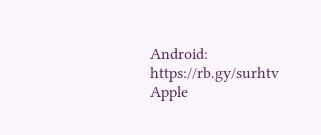Android: https://rb.gy/surhtv
Apple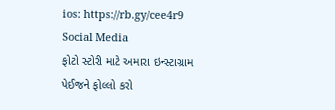ios: https://rb.gy/cee4r9
Social Media
ફોટો સ્ટોરી માટે અમારા ઇન્સ્ટાગ્રામ પેઈજને ફોલ્લો કરો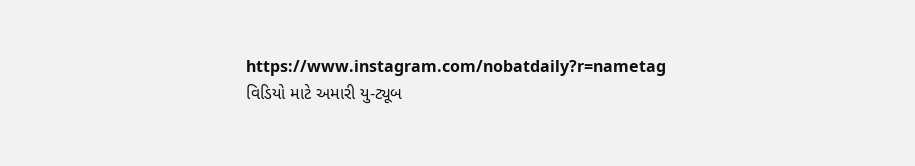https://www.instagram.com/nobatdaily?r=nametag
વિડિયો માટે અમારી યુ-ટ્યૂબ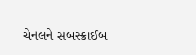ચેનલને સબસ્ક્રાઈબ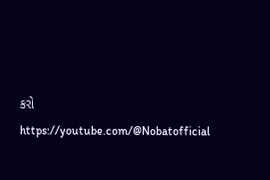કરો
https://youtube.com/@Nobatofficial